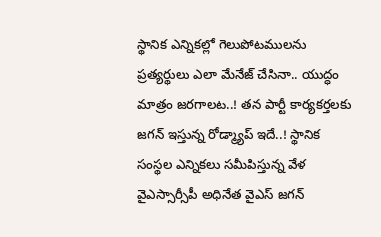స్థానిక ఎన్నికల్లో గెలుపోటములను ప్రత్యర్థులు ఎలా మేనేజ్ చేసినా.. యుద్ధం మాత్రం జరగాలట..! తన పార్టీ కార్యకర్తలకు జగన్ ఇస్తున్న రోడ్మ్యాప్ ఇదే..! స్థానిక సంస్థల ఎన్నికలు సమీపిస్తున్న వేళ వైఎస్సార్సీపీ అధినేత వైఎస్ జగన్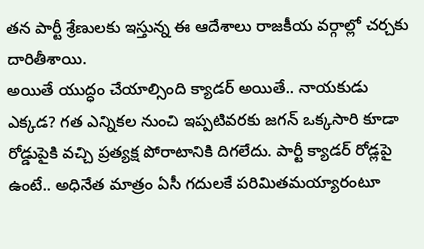తన పార్టీ శ్రేణులకు ఇస్తున్న ఈ ఆదేశాలు రాజకీయ వర్గాల్లో చర్చకు దారితీశాయి.
అయితే యుద్ధం చేయాల్సింది క్యాడర్ అయితే.. నాయకుడు ఎక్కడ? గత ఎన్నికల నుంచి ఇప్పటివరకు జగన్ ఒక్కసారి కూడా రోడ్డుపైకి వచ్చి ప్రత్యక్ష పోరాటానికి దిగలేదు. పార్టీ క్యాడర్ రోడ్లపై ఉంటే.. అధినేత మాత్రం ఏసీ గదులకే పరిమితమయ్యారంటూ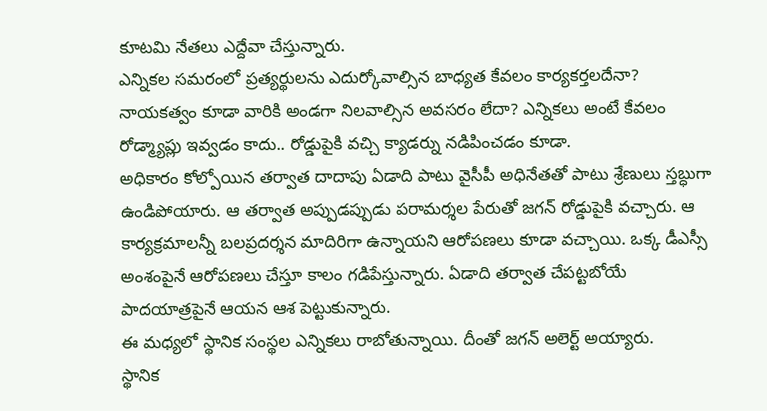కూటమి నేతలు ఎద్దేవా చేస్తున్నారు.
ఎన్నికల సమరంలో ప్రత్యర్థులను ఎదుర్కోవాల్సిన బాధ్యత కేవలం కార్యకర్తలదేనా? నాయకత్వం కూడా వారికి అండగా నిలవాల్సిన అవసరం లేదా? ఎన్నికలు అంటే కేవలం రోడ్మ్యాప్లు ఇవ్వడం కాదు.. రోడ్డుపైకి వచ్చి క్యాడర్ను నడిపించడం కూడా.
అధికారం కోల్పోయిన తర్వాత దాదాపు ఏడాది పాటు వైసీపీ అధినేతతో పాటు శ్రేణులు స్తబ్ధుగా ఉండిపోయారు. ఆ తర్వాత అప్పుడప్పుడు పరామర్శల పేరుతో జగన్ రోడ్డుపైకి వచ్చారు. ఆ కార్యక్రమాలన్నీ బలప్రదర్శన మాదిరిగా ఉన్నాయని ఆరోపణలు కూడా వచ్చాయి. ఒక్క డీఎస్సీ అంశంపైనే ఆరోపణలు చేస్తూ కాలం గడిపేస్తున్నారు. ఏడాది తర్వాత చేపట్టబోయే పాదయాత్రపైనే ఆయన ఆశ పెట్టుకున్నారు.
ఈ మధ్యలో స్థానిక సంస్థల ఎన్నికలు రాబోతున్నాయి. దీంతో జగన్ అలెర్ట్ అయ్యారు.
స్థానిక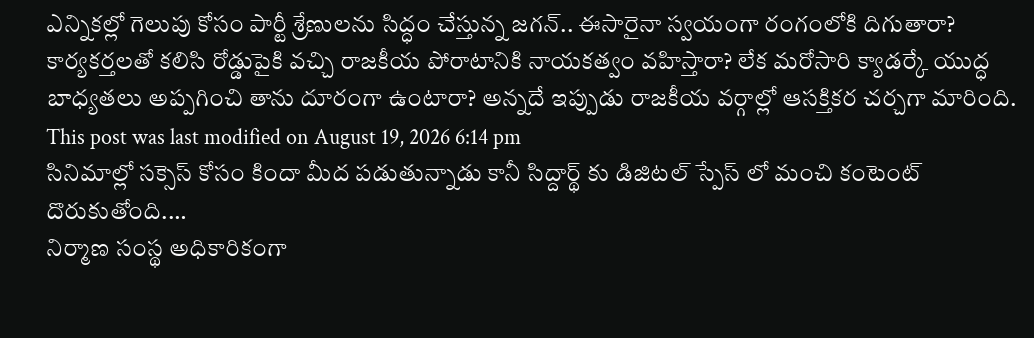ఎన్నికల్లో గెలుపు కోసం పార్టీ శ్రేణులను సిద్ధం చేస్తున్న జగన్.. ఈసారైనా స్వయంగా రంగంలోకి దిగుతారా? కార్యకర్తలతో కలిసి రోడ్డుపైకి వచ్చి రాజకీయ పోరాటానికి నాయకత్వం వహిస్తారా? లేక మరోసారి క్యాడర్కే యుద్ధ బాధ్యతలు అప్పగించి తాను దూరంగా ఉంటారా? అన్నదే ఇప్పుడు రాజకీయ వర్గాల్లో ఆసక్తికర చర్చగా మారింది.
This post was last modified on August 19, 2026 6:14 pm
సినిమాల్లో సక్సెస్ కోసం కిందా మీద పడుతున్నాడు కానీ సిద్దార్థ్ కు డిజిటల్ స్పేస్ లో మంచి కంటెంట్ దొరుకుతోంది.…
నిర్మాణ సంస్థ అధికారికంగా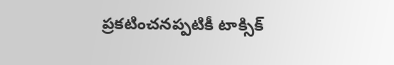ప్రకటించనప్పటికీ టాక్సిక్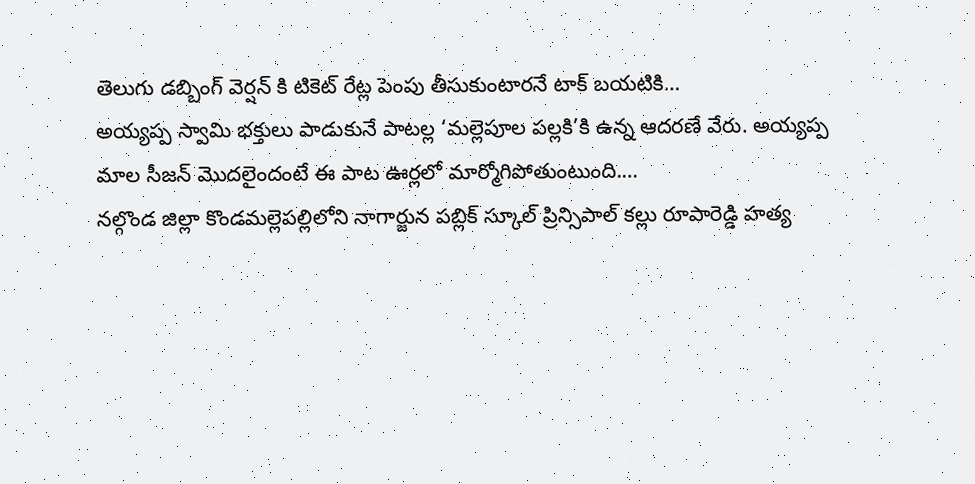తెలుగు డబ్బింగ్ వెర్షన్ కి టికెట్ రేట్ల పెంపు తీసుకుంటారనే టాక్ బయటికి…
అయ్యప్ప స్వామి భక్తులు పాడుకునే పాటల్ల ‘మల్లెపూల పల్లకి’కి ఉన్న ఆదరణే వేరు. అయ్యప్ప మాల సీజన్ మొదలైందంటే ఈ పాట ఊర్లలో మార్మోగిపోతుంటుంది.…
నల్గొండ జిల్లా కొండమల్లెపల్లిలోని నాగార్జున పబ్లిక్ స్కూల్ ప్రిన్సిపాల్ కల్లు రూపారెడ్డి హత్య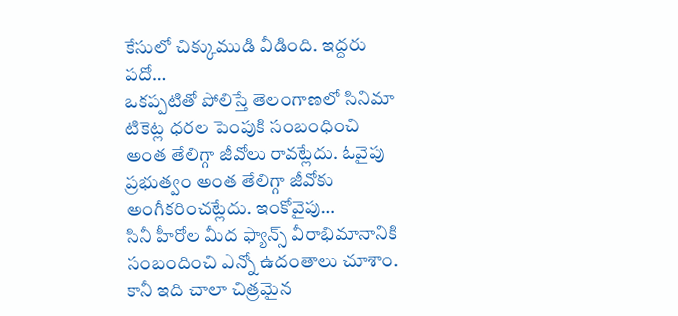కేసులో చిక్కుముడి వీడింది. ఇద్దరు పదో…
ఒకప్పటితో పోలిస్తే తెలంగాణలో సినిమా టికెట్ల ధరల పెంపుకి సంబంధించి అంత తేలిగ్గా జీవోలు రావట్లేదు. ఓవైపు ప్రభుత్వం అంత తేలిగ్గా జీవోకు అంగీకరించట్లేదు. ఇంకోవైపు…
సినీ హీరోల మీద ఫ్యాన్స్ వీరాభిమానానికి సంబందించి ఎన్నో ఉదంతాలు చూశాం. కానీ ఇది చాలా చిత్రమైన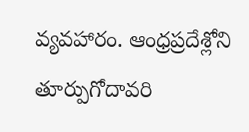వ్యవహారం. ఆంధ్రప్రదేశ్లోని తూర్పుగోదావరి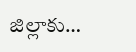జిల్లాకు…